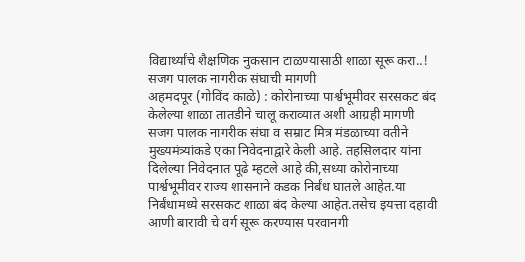विद्यार्थ्यांचे शैक्षणिक नुकसान टाळण्यासाठी शाळा सूरू करा..!
सजग पालक नागरीक संघाची मागणी
अहमदपूर (गोविंद काळे) : कोरोनाच्या पार्श्वभूमीवर सरसकट बंद केलेल्या शाळा तातडीने चालू कराव्यात अशी आग्रही मागणी सजग पालक नागरीक संघा व सम्राट मित्र मंडळाच्या वतीने मुख्यमंत्र्यांकडे एका निवेदनाद्वारे केली आहे. तहसिलदार यांना दिलेल्या निवेदनात पूढे म्हटले आहे की,सध्या कोरोनाच्या पार्श्वभूमीवर राज्य शासनाने कडक निर्बंध घातले आहेत.या निर्बंधामध्ये सरसकट शाळा बंद केल्या आहेत.तसेच इयत्ता दहावी आणी बारावी चे वर्ग सूरू करण्यास परवानगी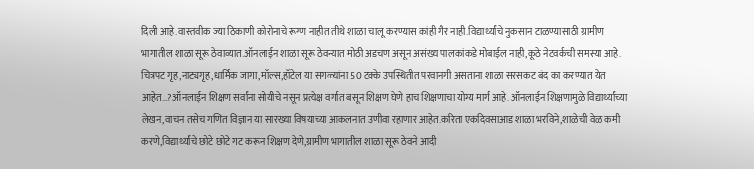दिली आहे.वास्तवीक ज्या ठिकाणी कोरोनाचे रूग्ण नाहीत तीथे शाळा चालू करण्यास कांही गैर नाही.विद्यार्थ्यांचे नुकसान टाळण्यासाठी ग्रामीण भागातील शाळा सूरू ठेवाव्यात.ऑनलाईन शाळा सूरू ठेवन्यात मोठी अडचण असून असंख्य पालकांकडे मोबाईल नाही,कूठे नेटवर्कची समस्या आहे. चित्रपट गृह,नाट्यगृह,धार्मिक जागा,मॉल्स,हॉटेल या सगळ्यांना 50 टक्के उपस्थितीत परवानगी असताना शाळा सरसकट बंद का करण्यात येत आहेत…?ऑनलाईन शिक्षण सर्वांना सोयीचे नसून प्रत्येक्ष वर्गात बसून शिक्षण घेणे हाच शिक्षणाचा योग्य मार्ग आहे. ऑनलाईन शिक्षणामुळे विद्यार्थ्यांच्या लेखन,वाचन तसेच गणित विज्ञान या सारख्या विषयाच्या आकलनात उणीवा रहाणार आहेत.करिता एकदिवसाआड शाळा भरविने,शाळेची वेळ कमी करणे,विद्यार्थ्यांचे छोटे छोटे गट करून शिक्षण देणे,ग्रामीण भागातील शाळा सूरू ठेवने आदी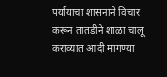पर्यायाचा शासनाने विचार करून तातडीने शाळा चालू कराव्यात आदी मागण्या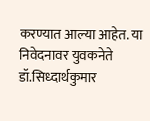करण्यात आल्या आहेत. या निवेदनावर युवकनेते डॉ.सिध्दार्थकुमार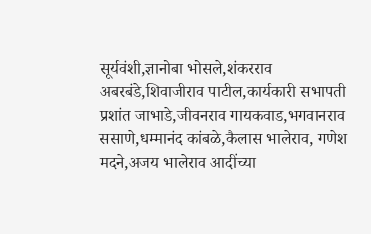सूर्यवंशी,ज्ञानोबा भोसले,शंकरराव अबरबंडे,शिवाजीराव पाटील,कार्यकारी सभापती प्रशांत जाभाडे,जीवनराव गायकवाड,भगवानराव ससाणे,धम्मानंद कांबळे,कैलास भालेराव, गणेश मदने,अजय भालेराव आदींच्या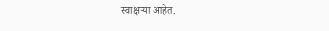स्वाक्षऱ्या आहेत.